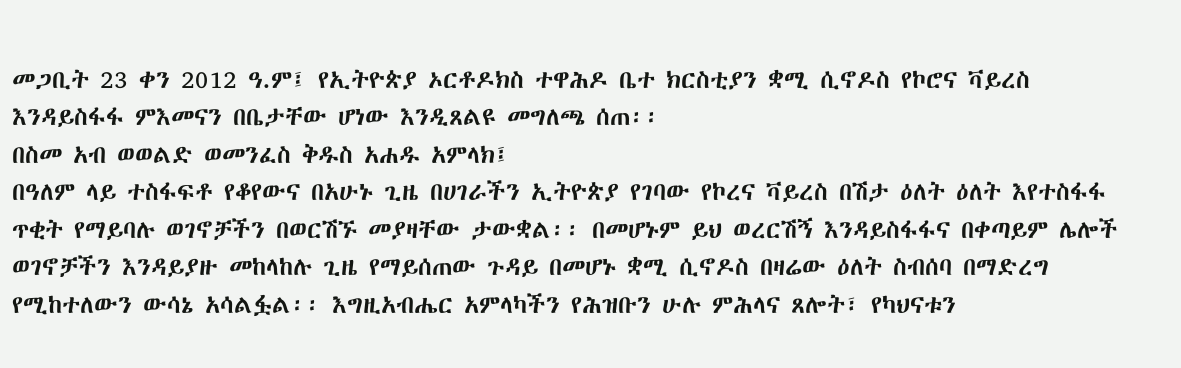መጋቢት 23 ቀን 2012 ዓ.ም፤ የኢትዮጵያ ኦርቶዶክስ ተዋሕዶ ቤተ ክርስቲያን ቋሚ ሲኖዶስ የኮሮና ቫይረስ እንዳይስፋፋ ምእመናን በቤታቸው ሆነው እንዲጸልዩ መግለጫ ሰጠ፡፡
በስመ አብ ወወልድ ወመንፈስ ቅዱስ አሐዱ አምላክ፤
በዓለም ላይ ተስፋፍቶ የቆየውና በአሁኑ ጊዜ በሀገራችን ኢትዮጵያ የገባው የኮረና ቫይረስ በሽታ ዕለት ዕለት እየተስፋፋ ጥቂት የማይባሉ ወገኖቻችን በወርሽኙ መያዛቸው ታውቋል፡፡ በመሆኑም ይህ ወረርሽኝ እንዳይስፋፋና በቀጣይም ሌሎች ወገኖቻችን እንዳይያዙ መከላከሉ ጊዜ የማይሰጠው ጉዳይ በመሆኑ ቋሚ ሲኖዶስ በዛሬው ዕለት ስብሰባ በማድረግ የሚከተለውን ውሳኔ አሳልፏል፡፡ እግዚአብሔር አምላካችን የሕዝቡን ሁሉ ምሕላና ጸሎት፣ የካህናቱን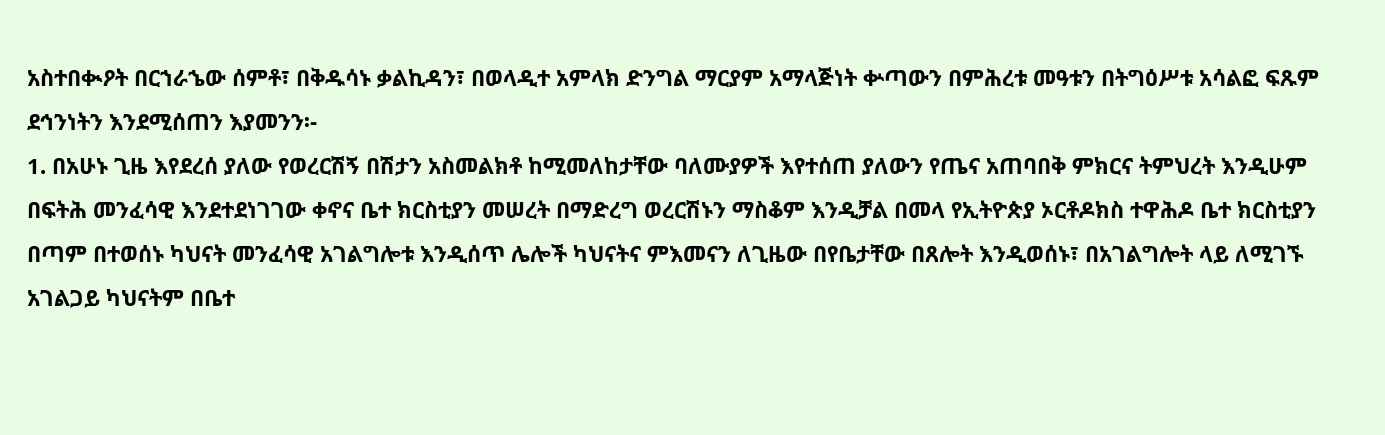አስተበቊዖት በርኀራኄው ሰምቶ፣ በቅዱሳኑ ቃልኪዳን፣ በወላዲተ አምላክ ድንግል ማርያም አማላጅነት ቍጣውን በምሕረቱ መዓቱን በትግዕሥቱ አሳልፎ ፍጹም ደኅንነትን እንደሚሰጠን እያመንን፡-
1. በአሁኑ ጊዜ እየደረሰ ያለው የወረርሽኝ በሽታን አስመልክቶ ከሚመለከታቸው ባለሙያዎች እየተሰጠ ያለውን የጤና አጠባበቅ ምክርና ትምህረት እንዲሁም በፍትሕ መንፈሳዊ እንደተደነገገው ቀኖና ቤተ ክርስቲያን መሠረት በማድረግ ወረርሽኑን ማስቆም እንዲቻል በመላ የኢትዮጵያ ኦርቶዶክስ ተዋሕዶ ቤተ ክርስቲያን በጣም በተወሰኑ ካህናት መንፈሳዊ አገልግሎቱ እንዲሰጥ ሌሎች ካህናትና ምእመናን ለጊዜው በየቤታቸው በጸሎት እንዲወሰኑ፣ በአገልግሎት ላይ ለሚገኙ አገልጋይ ካህናትም በቤተ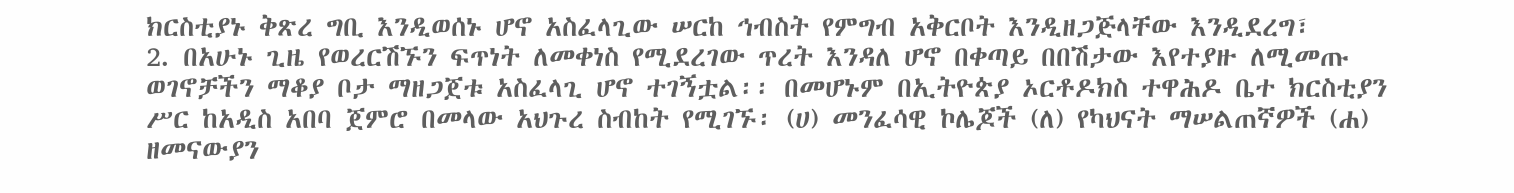ክርስቲያኑ ቅጽረ ግቢ እንዲወሰኑ ሆኖ አስፈላጊው ሠርከ ኅብስት የምግብ አቅርቦት እንዲዘጋጅላቸው እንዲደረግ፣
2. በአሁኑ ጊዜ የወረርሽኙን ፍጥነት ለመቀነስ የሚደረገው ጥረት እንዳለ ሆኖ በቀጣይ በበሽታው እየተያዙ ለሚመጡ ወገኖቻችን ማቆያ ቦታ ማዘጋጀቱ አስፈላጊ ሆኖ ተገኝቷል፡፡ በመሆኑም በኢትዮጵያ ኦርቶዶክስ ተዋሕዶ ቤተ ክርስቲያን ሥር ከአዲስ አበባ ጀምሮ በመላው አህጉረ ስብከት የሚገኙ፡ (ሀ) መንፈሳዊ ኮሌጆች (ለ) የካህናት ማሠልጠኛዎች (ሐ) ዘመናውያን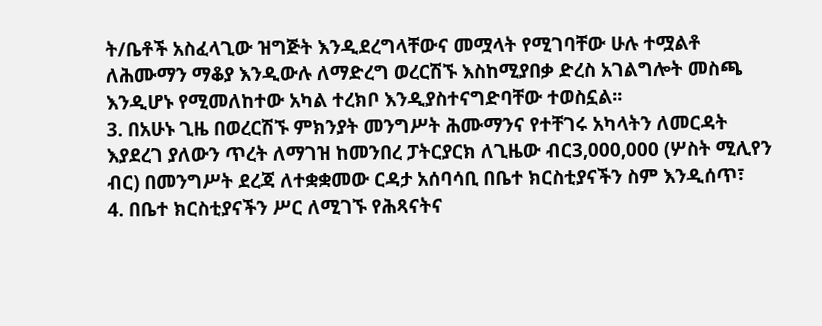ት/ቤቶች አስፈላጊው ዝግጅት እንዲደረግላቸውና መሟላት የሚገባቸው ሁሉ ተሟልቶ ለሕሙማን ማቆያ እንዲውሉ ለማድረግ ወረርሽኙ እስከሚያበቃ ድረስ አገልግሎት መስጫ እንዲሆኑ የሚመለከተው አካል ተረክቦ እንዲያስተናግድባቸው ተወስኗል፡፡
3. በአሁኑ ጊዜ በወረርሽኙ ምክንያት መንግሥት ሕሙማንና የተቸገሩ አካላትን ለመርዳት እያደረገ ያለውን ጥረት ለማገዝ ከመንበረ ፓትርያርክ ለጊዜው ብር3,000,000 (ሦስት ሚሊየን ብር) በመንግሥት ደረጃ ለተቋቋመው ርዳታ አሰባሳቢ በቤተ ክርስቲያናችን ስም እንዲሰጥ፣
4. በቤተ ክርስቲያናችን ሥር ለሚገኙ የሕጻናትና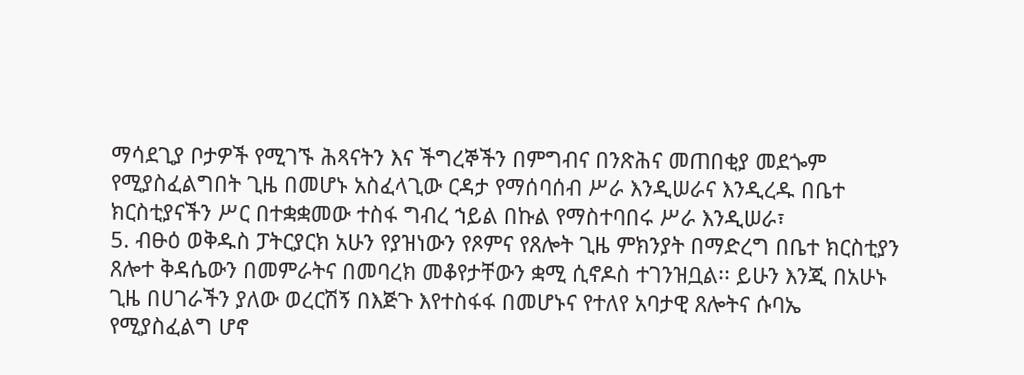ማሳደጊያ ቦታዎች የሚገኙ ሕጻናትን እና ችግረኞችን በምግብና በንጽሕና መጠበቂያ መደጐም የሚያስፈልግበት ጊዜ በመሆኑ አስፈላጊው ርዳታ የማሰባሰብ ሥራ እንዲሠራና እንዲረዱ በቤተ ክርስቲያናችን ሥር በተቋቋመው ተስፋ ግብረ ኀይል በኩል የማስተባበሩ ሥራ እንዲሠራ፣
5. ብፁዕ ወቅዱስ ፓትርያርክ አሁን የያዝነውን የጾምና የጸሎት ጊዜ ምክንያት በማድረግ በቤተ ክርስቲያን ጸሎተ ቅዳሴውን በመምራትና በመባረክ መቆየታቸውን ቋሚ ሲኖዶስ ተገንዝቧል፡፡ ይሁን እንጂ በአሁኑ ጊዜ በሀገራችን ያለው ወረርሽኝ በእጅጉ እየተስፋፋ በመሆኑና የተለየ አባታዊ ጸሎትና ሱባኤ የሚያስፈልግ ሆኖ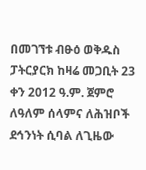በመገኘቱ ብፁዕ ወቅዱስ ፓትርያርክ ከዛሬ መጋቢት 23 ቀን 2012 ዓ.ም. ጀምሮ ለዓለም ሰላምና ለሕዝቦች ደኅንነት ሲባል ለጊዜው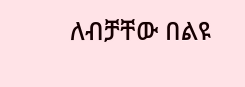ለብቻቸው በልዩ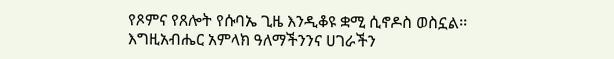የጾምና የጸሎት የሱባኤ ጊዜ እንዲቆዩ ቋሚ ሲኖዶስ ወስኗል፡፡
እግዚአብሔር አምላክ ዓለማችንንና ሀገራችን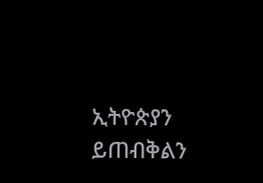ኢትዮጵያን ይጠብቅልን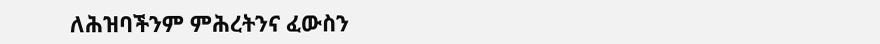ለሕዝባችንም ምሕረትንና ፈውስን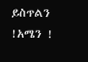ይስጥልን !አሜን !